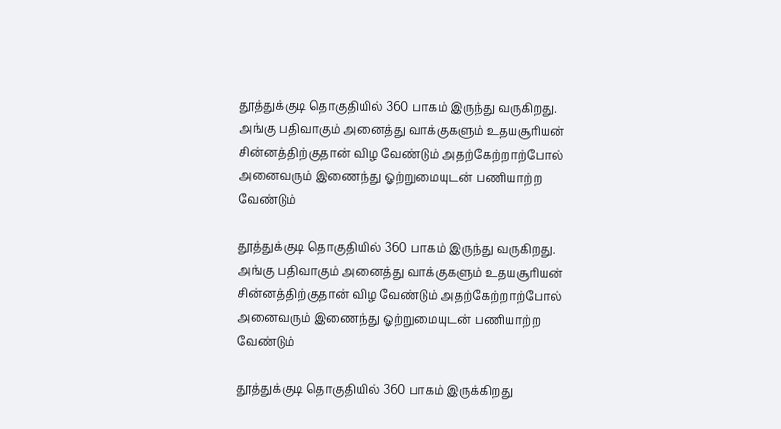தூத்துக்குடி தொகுதியில் 360 பாகம் இருந்து வருகிறது. அங்கு பதிவாகும் அனைத்து வாக்குகளும் உதயசூாியன் சின்னத்திற்குதான் விழ வேண்டும் அதற்கேற்றாற்போல் அனைவரும் இணைந்து ஓற்றுமையுடன் பணியாற்ற வேண்டும்

தூத்துக்குடி தொகுதியில் 360 பாகம் இருந்து வருகிறது. அங்கு பதிவாகும் அனைத்து வாக்குகளும் உதயசூாியன் சின்னத்திற்குதான் விழ வேண்டும் அதற்கேற்றாற்போல் அனைவரும் இணைந்து ஓற்றுமையுடன் பணியாற்ற வேண்டும்

தூத்துக்குடி தொகுதியில் 360 பாகம் இருக்கிறது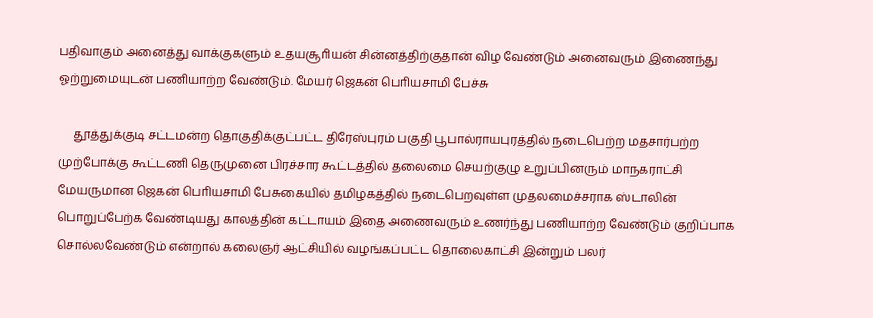பதிவாகும் அனைத்து வாக்குகளும் உதயசூாியன் சின்னத்திற்குதான் விழ வேண்டும் அனைவரும் இணைந்து ஓற்றுமையுடன் பணியாற்ற வேண்டும். மேயர் ஜெகன் பொியசாமி பேச்சு

     தூத்துக்குடி சட்டமன்ற தொகுதிக்குட்பட்ட திரேஸ்புரம் பகுதி பூபால்ராயபுரத்தில் நடைபெற்ற மதசார்பற்ற முற்போக்கு கூட்டணி தெருமுனை பிரச்சார கூட்டத்தில் தலைமை செயற்குழு உறுப்பினரும் மாநகராட்சி மேயருமான ஜெகன் பொியசாமி பேசுகையில் தமிழகத்தில் நடைபெறவுள்ள முதலமைச்சராக ஸ்டாலின் பொறுப்பேற்க வேண்டியது காலத்தின் கட்டாயம் இதை அணைவரும் உணர்ந்து பணியாற்ற வேண்டும் குறிப்பாக சொல்லவேண்டும் என்றால் கலைஞர் ஆட்சியில் வழங்கப்பட்ட தொலைகாட்சி இன்றும் பலர்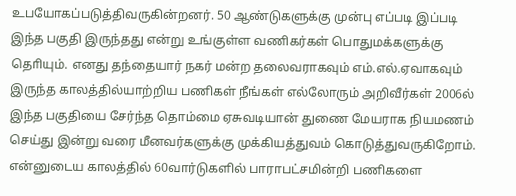உபயோகப்படுத்திவருகின்றனர். 50 ஆண்டுகளுக்கு முன்பு எப்படி இப்படி இந்த பகுதி இருந்தது என்று உங்குள்ள வணிகர்கள் பொதுமக்களுக்கு தொியும். எனது தந்தையார் நகர் மன்ற தலைவராகவும் எம்.எல்.ஏவாகவும் இருந்த காலத்தில்யாற்றிய பணிகள் நீங்கள் எல்லோரும் அறிவீர்கள் 2006ல் இந்த பகுதியை சேர்ந்த தொம்மை ஏசுவடியான் துணை மேயராக நியமணம் செய்து இன்று வரை மீனவர்களுக்கு முக்கியத்துவம் கொடுத்துவருகிறோம். என்னுடைய காலத்தில் 60வார்டுகளில் பாராபட்சமின்றி பணிகளை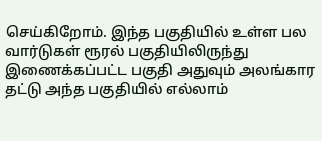செய்கிறோம். இந்த பகுதியில் உள்ள பல வார்டுகள் ரூரல் பகுதியிலிருந்து இணைக்கப்பட்ட பகுதி அதுவும் அலங்கார தட்டு அந்த பகுதியில் எல்லாம்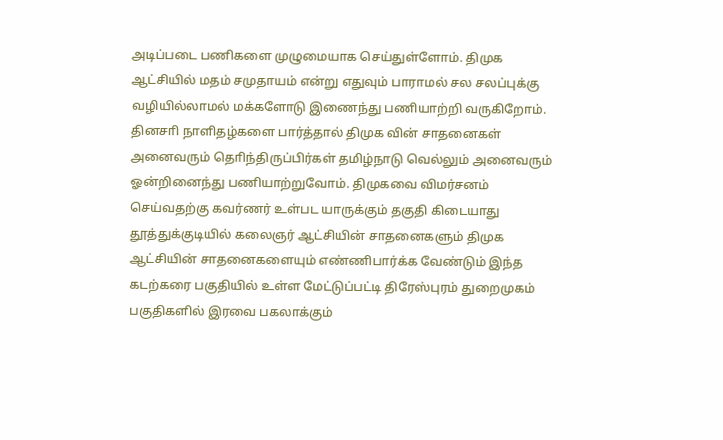அடிப்படை பணிகளை முழுமையாக செய்துள்ளோம். திமுக ஆட்சியில் மதம் சமுதாயம் என்று எதுவும் பாராமல் சல சலப்புக்கு வழியில்லாமல் மக்களோடு இணைந்து பணியாற்றி வருகிறோம். தினசாி நாளிதழ்களை பார்த்தால் திமுக வின் சாதனைகள் அனைவரும் தொிந்திருப்பிர்கள் தமிழ்நாடு வெல்லும் அனைவரும் ஓன்றினைந்து பணியாற்றுவோம். திமுகவை விமர்சனம் செய்வதற்கு கவர்ணர் உள்பட யாருக்கும் தகுதி கிடையாது தூத்துக்குடியில் கலைஞர் ஆட்சியின் சாதனைகளும் திமுக ஆட்சியின் சாதனைகளையும் எண்ணிபார்க்க வேண்டும் இந்த கடற்கரை பகுதியில் உள்ள மேட்டுப்பட்டி திரேஸ்புரம் துறைமுகம் பகுதிகளில் இரவை பகலாக்கும்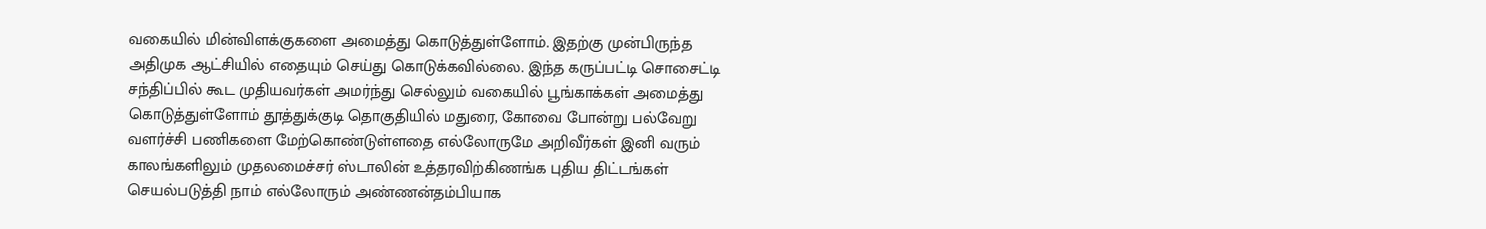வகையில் மின்விளக்குகளை அமைத்து கொடுத்துள்ளோம். இதற்கு முன்பிருந்த அதிமுக ஆட்சியில் எதையும் செய்து கொடுக்கவில்லை. இந்த கருப்பட்டி சொசைட்டி சந்திப்பில் கூட முதியவர்கள் அமர்ந்து செல்லும் வகையில் பூங்காக்கள் அமைத்து கொடுத்துள்ளோம் தூத்துக்குடி தொகுதியில் மதுரை, கோவை போன்று பல்வேறு வளர்ச்சி பணிகளை மேற்கொண்டுள்ளதை எல்லோருமே அறிவீர்கள் இனி வரும் காலங்களிலும் முதலமைச்சர் ஸ்டாலின் உத்தரவிற்கிணங்க புதிய திட்டங்கள் செயல்படுத்தி நாம் எல்லோரும் அண்ணன்தம்பியாக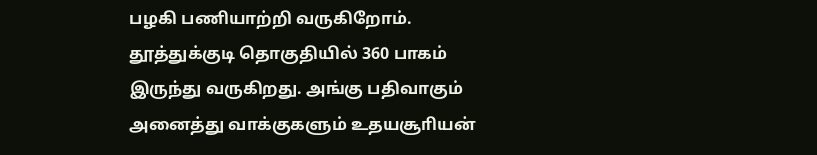பழகி பணியாற்றி வருகிறோம். தூத்துக்குடி தொகுதியில் 360 பாகம் இருந்து வருகிறது. அங்கு பதிவாகும் அனைத்து வாக்குகளும் உதயசூாியன்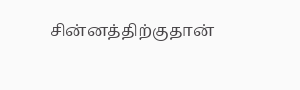சின்னத்திற்குதான்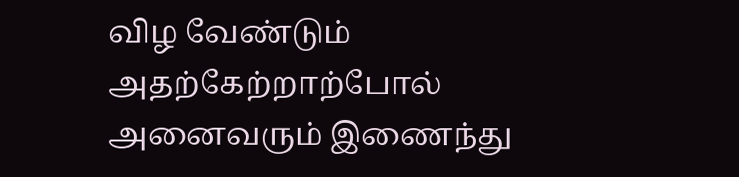விழ வேண்டும் அதற்கேற்றாற்போல் அனைவரும் இணைந்து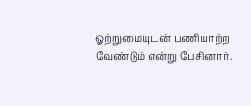ஓற்றுமையுடன் பணியாற்ற வேண்டும் என்று பேசினார்.